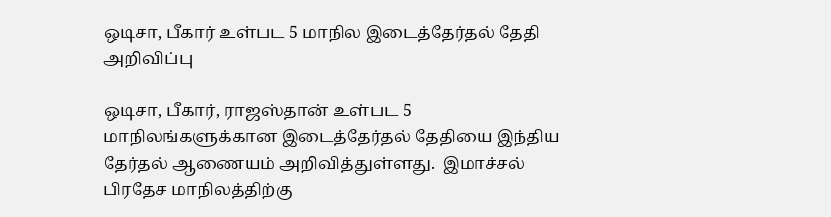ஒடிசா, பீகார் உள்பட 5 மாநில இடைத்தேர்தல் தேதி அறிவிப்பு

ஒடிசா, பீகார், ராஜஸ்தான் உள்பட 5 மாநிலங்களுக்கான இடைத்தேர்தல் தேதியை இந்திய தேர்தல் ஆணையம் அறிவித்துள்ளது.  இமாச்சல் பிரதேச மாநிலத்திற்கு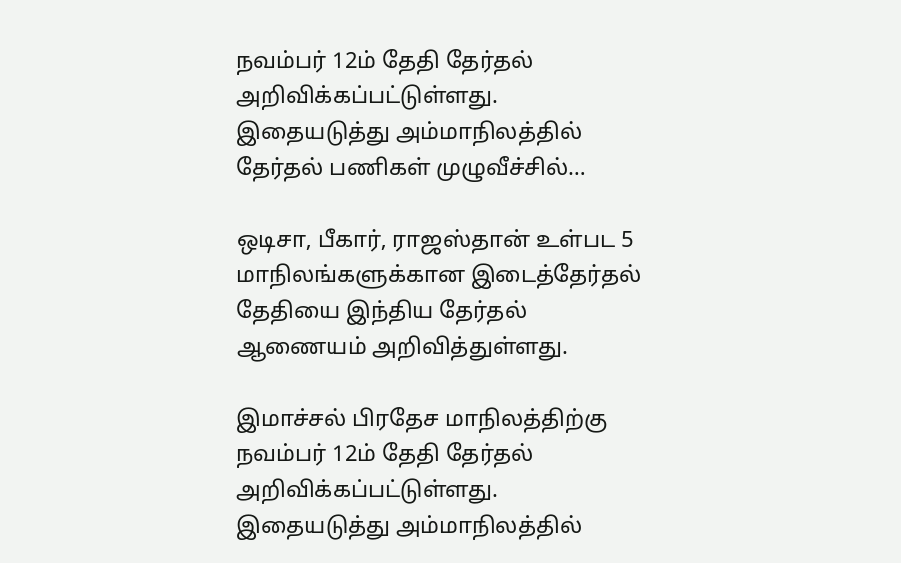நவம்பர் 12ம் தேதி தேர்தல் அறிவிக்கப்பட்டுள்ளது. இதையடுத்து அம்மாநிலத்தில் தேர்தல் பணிகள் முழுவீச்சில்…

ஒடிசா, பீகார், ராஜஸ்தான் உள்பட 5 மாநிலங்களுக்கான இடைத்தேர்தல் தேதியை இந்திய தேர்தல் ஆணையம் அறிவித்துள்ளது.

இமாச்சல் பிரதேச மாநிலத்திற்கு நவம்பர் 12ம் தேதி தேர்தல் அறிவிக்கப்பட்டுள்ளது. இதையடுத்து அம்மாநிலத்தில்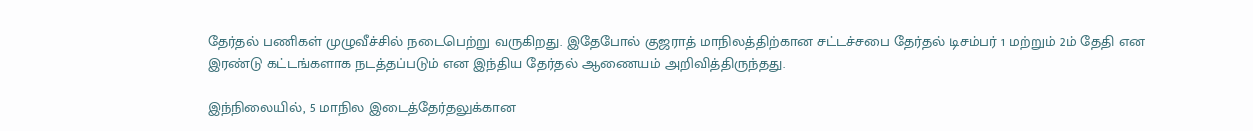தேர்தல் பணிகள் முழுவீச்சில் நடைபெற்று வருகிறது. இதேபோல் குஜராத் மாநிலத்திற்கான சட்டச்சபை தேர்தல் டிசம்பர் 1 மற்றும் 2ம் தேதி என இரண்டு கட்டங்களாக நடத்தப்படும் என இந்திய தேர்தல் ஆணையம் அறிவித்திருந்தது.

இந்நிலையில், 5 மாநில இடைத்தேர்தலுக்கான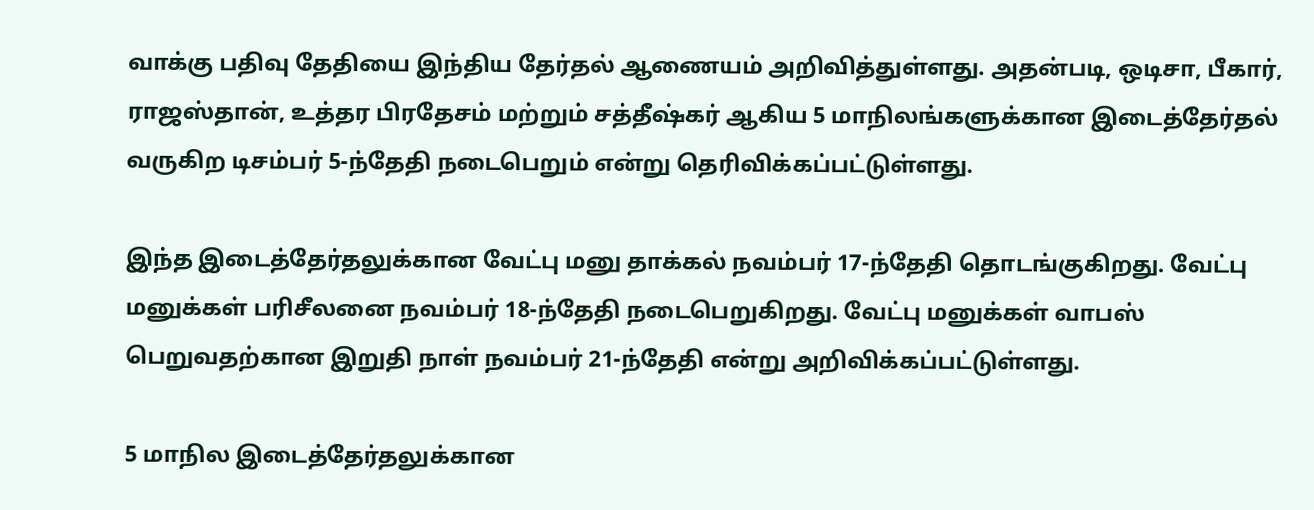வாக்கு பதிவு தேதியை இந்திய தேர்தல் ஆணையம் அறிவித்துள்ளது. அதன்படி, ஒடிசா, பீகார், ராஜஸ்தான், உத்தர பிரதேசம் மற்றும் சத்தீஷ்கர் ஆகிய 5 மாநிலங்களுக்கான இடைத்தேர்தல் வருகிற டிசம்பர் 5-ந்தேதி நடைபெறும் என்று தெரிவிக்கப்பட்டுள்ளது.

இந்த இடைத்தேர்தலுக்கான வேட்பு மனு தாக்கல் நவம்பர் 17-ந்தேதி தொடங்குகிறது. வேட்பு மனுக்கள் பரிசீலனை நவம்பர் 18-ந்தேதி நடைபெறுகிறது. வேட்பு மனுக்கள் வாபஸ் பெறுவதற்கான இறுதி நாள் நவம்பர் 21-ந்தேதி என்று அறிவிக்கப்பட்டுள்ளது.

5 மாநில இடைத்தேர்தலுக்கான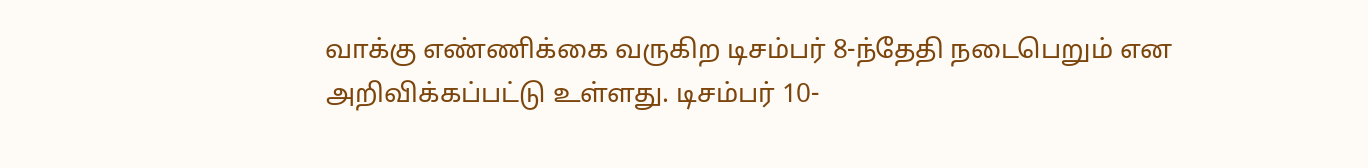வாக்கு எண்ணிக்கை வருகிற டிசம்பர் 8-ந்தேதி நடைபெறும் என அறிவிக்கப்பட்டு உள்ளது. டிசம்பர் 10-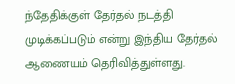ந்தேதிக்குள் தேர்தல் நடத்தி முடிக்கப்படும் என்று இந்திய தேர்தல் ஆணையம் தெரிவித்துள்ளது.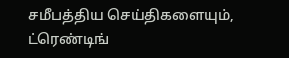சமீபத்திய செய்திகளையும், ட்ரெண்டிங்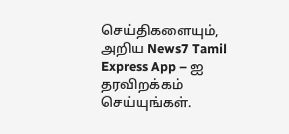செய்திகளையும், அறிய News7 Tamil Express App – ஐ தரவிறக்கம் செய்யுங்கள்.